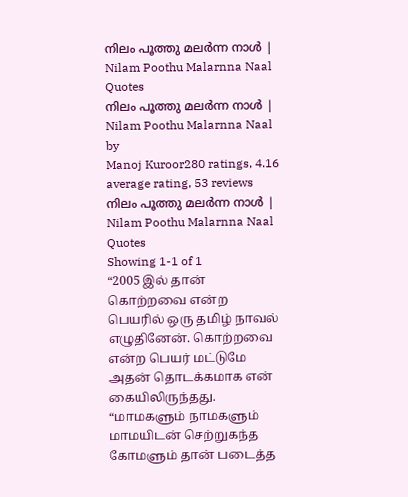നിലം പൂത്തു മലർന്ന നാൾ | Nilam Poothu Malarnna Naal Quotes
നിലം പൂത്തു മലർന്ന നാൾ | Nilam Poothu Malarnna Naal
by
Manoj Kuroor280 ratings, 4.16 average rating, 53 reviews
നിലം പൂത്തു മലർന്ന നാൾ | Nilam Poothu Malarnna Naal Quotes
Showing 1-1 of 1
“2005 இல் தான் கொற்றவை என்ற பெயரில் ஒரு தமிழ் நாவல் எழுதினேன். கொற்றவை என்ற பெயர் மட்டுமே அதன் தொடக்கமாக என் கையிலிருந்தது. “மாமகளும் நாமகளும் மாமயிடன் செற்றுகந்த கோமளும் தான் படைத்த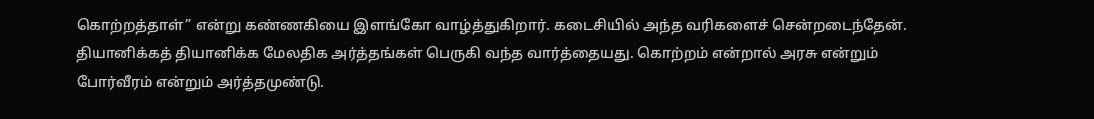கொற்றத்தாள்” என்று கண்ணகியை இளங்கோ வாழ்த்துகிறார். கடைசியில் அந்த வரிகளைச் சென்றடைந்தேன். தியானிக்கத் தியானிக்க மேலதிக அர்த்தங்கள் பெருகி வந்த வார்த்தையது. கொற்றம் என்றால் அரசு என்றும் போர்வீரம் என்றும் அர்த்தமுண்டு.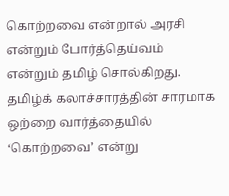கொற்றவை என்றால் அரசி என்றும் போர்த்தெய்வம் என்றும் தமிழ் சொல்கிறது. தமிழ்க் கலாச்சாரத்தின் சாரமாக ஒற்றை வார்த்தையில் ‘கொற்றவை’ என்று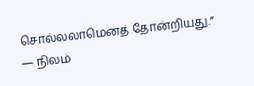சொல்லலாமெனத் தோன்றியது.”
― நிலம்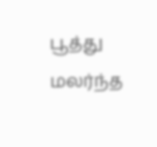பூத்து மலர்ந்த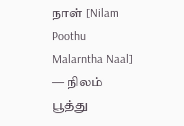நாள் [Nilam Poothu Malarntha Naal]
― நிலம் பூத்து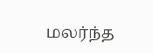மலர்ந்த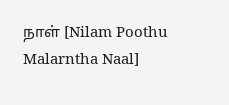நாள் [Nilam Poothu Malarntha Naal]